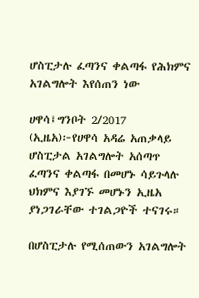ሆስፒታሉ ፈጣንና ቀልጣፋ የሕክምና አገልግሎት እየሰጠን ነው

ሀዋሳ፤ግንቦት 2/2017 (ኢዜአ)፦የሀዋሳ አዳሬ አጠቃላይ ሆስፒታል አገልግሎት አሰጣጥ ፈጣንና ቀልጣፋ በመሆኑ ሳይጉላሉ ህክምና እያገኙ መሆኑን ኢዜአ ያነጋገራቸው ተገልጋዮች ተናገሩ።

በሆስፒታሉ የሚሰጠውን አገልግሎት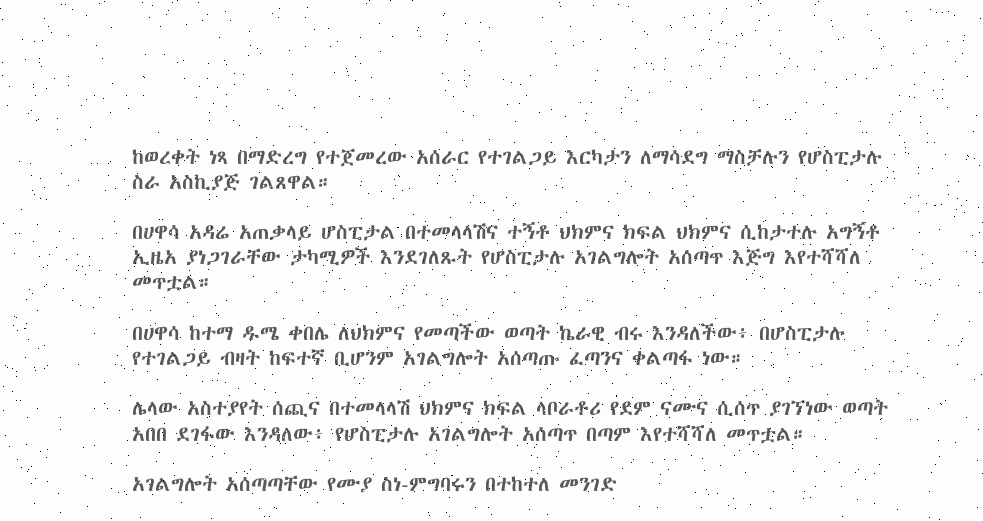ከወረቀት ነጻ በማድረግ የተጀመረው አሰራር የተገልጋይ እርካታን ለማሳደግ ማስቻሉን የሆስፒታሉ ስራ አስኪያጅ ገልጸዋል።

በሀዋሳ አዳሬ አጠቃላይ ሆስፒታል በተመላላሽና ተኝቶ ህክምና ክፍል ህክምና ሲከታተሉ አግኝቶ ኢዜአ ያነጋገራቸው ታካሚዎች እንደገለጹት የሆስፒታሉ አገልግሎት አሰጣጥ እጅግ እየተሻሻለ መጥቷል።

በሀዋሳ ከተማ ዱሜ ቀበሌ ለህክምና የመጣችው ወጣት ኬራዊ ብሩ እንዳለችው፥ በሆስፒታሉ የተገልጋይ ብዛት ከፍተኛ ቢሆንም አገልግሎት አሰጣጡ ፈጣንና ቀልጣፋ ነው።

ሌላው አስተያየት ሰጪና በተመላላሽ ህክምና ክፍል ላቦራቶሪ የደም ናሙና ሲሰጥ ያገኘነው ወጣት አበበ ደገፋው እንዳለው፥ የሆስፒታሉ አገልግሎት አሰጣጥ በጣም እየተሻሻለ መጥቷል።

አገልግሎት አሰጣጣቸው የሙያ ስነ-ምግባሩን በተከተለ መንገድ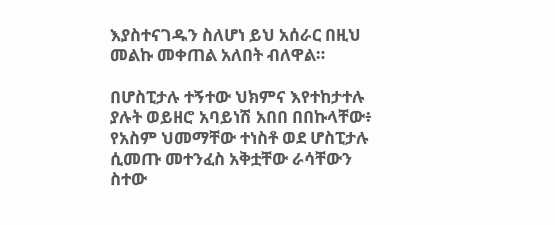እያስተናገዱን ስለሆነ ይህ አሰራር በዚህ መልኩ መቀጠል አለበት ብለዋል።

በሆስፒታሉ ተኝተው ህክምና እየተከታተሉ ያሉት ወይዘሮ አባይነሽ አበበ በበኩላቸው፥ የአስም ህመማቸው ተነስቶ ወደ ሆስፒታሉ ሲመጡ መተንፈስ አቅቷቸው ራሳቸውን ስተው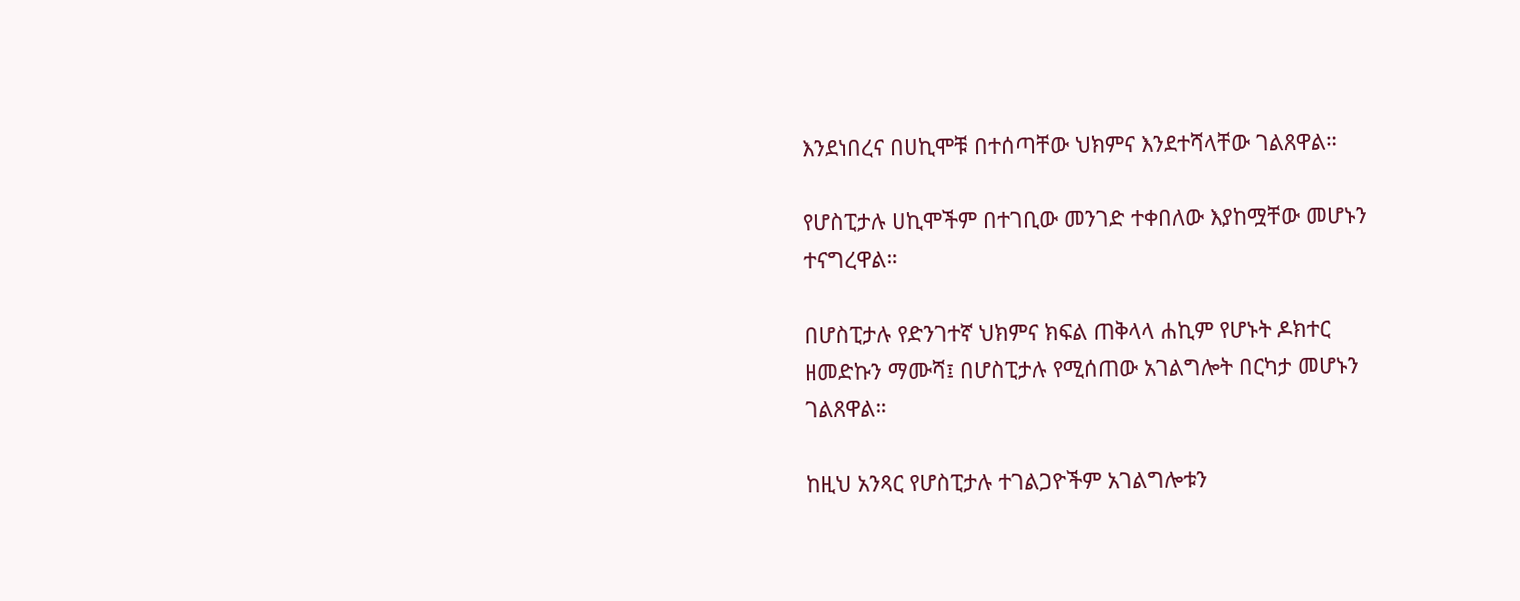እንደነበረና በሀኪሞቹ በተሰጣቸው ህክምና እንደተሻላቸው ገልጸዋል።

የሆስፒታሉ ሀኪሞችም በተገቢው መንገድ ተቀበለው እያከሟቸው መሆኑን ተናግረዋል።

በሆስፒታሉ የድንገተኛ ህክምና ክፍል ጠቅላላ ሐኪም የሆኑት ዶክተር ዘመድኩን ማሙሻ፤ በሆስፒታሉ የሚሰጠው አገልግሎት በርካታ መሆኑን ገልጸዋል።

ከዚህ አንጻር የሆስፒታሉ ተገልጋዮችም አገልግሎቱን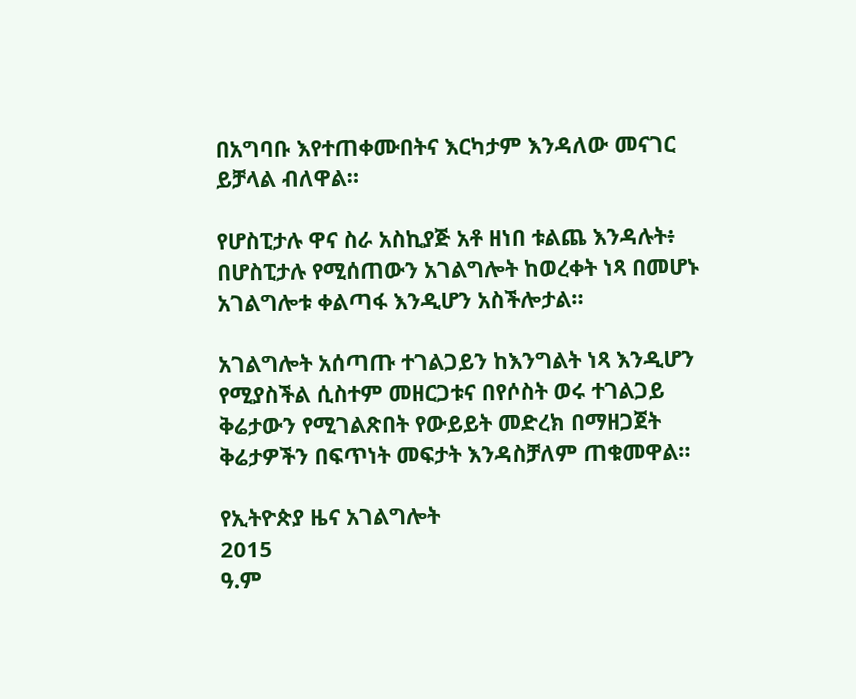በአግባቡ እየተጠቀሙበትና እርካታም እንዳለው መናገር ይቻላል ብለዋል።

የሆስፒታሉ ዋና ስራ አስኪያጅ አቶ ዘነበ ቱልጨ እንዳሉት፥ በሆስፒታሉ የሚሰጠውን አገልግሎት ከወረቀት ነጻ በመሆኑ አገልግሎቱ ቀልጣፋ እንዲሆን አስችሎታል።

አገልግሎት አሰጣጡ ተገልጋይን ከእንግልት ነጻ እንዲሆን የሚያስችል ሲስተም መዘርጋቱና በየሶስት ወሩ ተገልጋይ ቅሬታውን የሚገልጽበት የውይይት መድረክ በማዘጋጀት ቅሬታዎችን በፍጥነት መፍታት እንዳስቻለም ጠቁመዋል።

የኢትዮጵያ ዜና አገልግሎት
2015
ዓ.ም